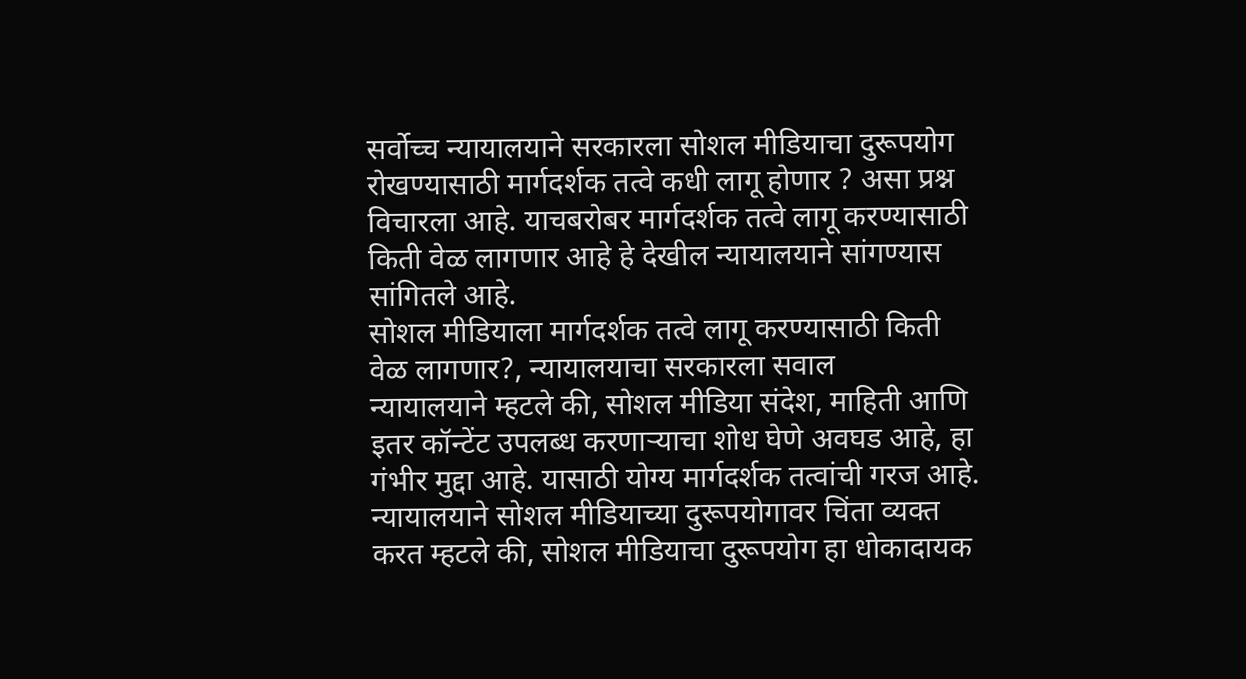सर्वोच्च न्यायालयाने सरकारला सोशल मीडियाचा दुरूपयोग रोखण्यासाठी मार्गदर्शक तत्वे कधी लागू होणार ? असा प्रश्न विचारला आहे. याचबरोबर मार्गदर्शक तत्वे लागू करण्यासाठी किती वेळ लागणार आहे हे देखील न्यायालयाने सांगण्यास सांगितले आहे.
सोशल मीडियाला मार्गदर्शक तत्वे लागू करण्यासाठी किती वेळ लागणार?, न्यायालयाचा सरकारला सवाल
न्यायालयाने म्हटले की, सोशल मीडिया संदेश, माहिती आणि इतर कॉन्टेंट उपलब्ध करणाऱ्याचा शोध घेणे अवघड आहे, हा गंभीर मुद्दा आहे. यासाठी योग्य मार्गदर्शक तत्वांची गरज आहे.
न्यायालयाने सोशल मीडियाच्या दुरूपयोगावर चिंता व्यक्त करत म्हटले की, सोशल मीडियाचा दुरूपयोग हा धोकादायक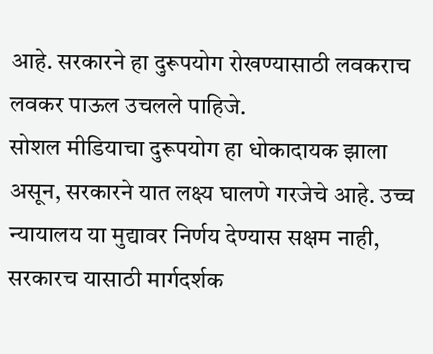आहे. सरकारने हा दुरूपयोग रोखण्यासाठी लवकराच लवकर पाऊल उचलले पाहिजे.
सोशल मीडियाचा दुरूपयोग हा धोकादायक झाला असून, सरकारने यात लक्ष्य घालणे गरजेचे आहे. उच्च न्यायालय या मुद्यावर निर्णय देण्यास सक्षम नाही, सरकारच यासाठी मार्गदर्शक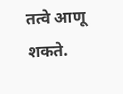तत्वे आणू शकते.